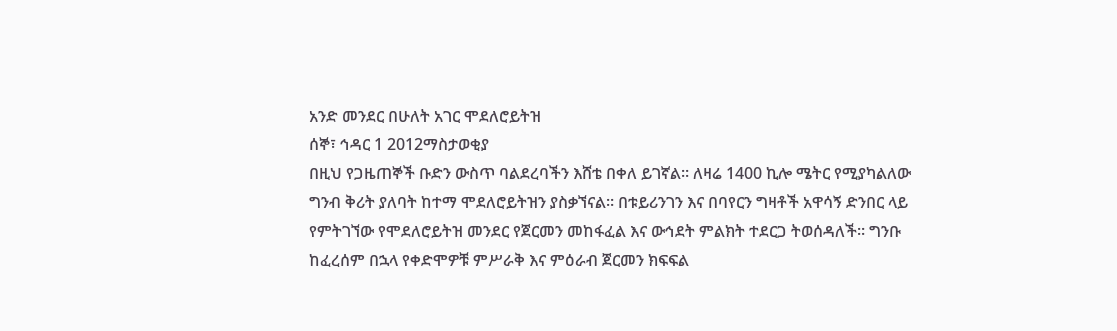አንድ መንደር በሁለት አገር ሞደለሮይትዝ
ሰኞ፣ ኅዳር 1 2012ማስታወቂያ
በዚህ የጋዜጠኞች ቡድን ውስጥ ባልደረባችን እሸቴ በቀለ ይገኛል። ለዛሬ 1400 ኪሎ ሜትር የሚያካልለው ግንብ ቅሪት ያለባት ከተማ ሞደለሮይትዝን ያስቃኘናል። በቱይሪንገን እና በባየርን ግዛቶች አዋሳኝ ድንበር ላይ የምትገኘው የሞደለሮይትዝ መንደር የጀርመን መከፋፈል እና ውኅደት ምልክት ተደርጋ ትወሰዳለች። ግንቡ ከፈረሰም በኋላ የቀድሞዎቹ ምሥራቅ እና ምዕራብ ጀርመን ክፍፍል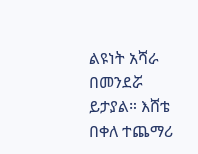ልዩነት አሻራ በመንደሯ ይታያል። እሸቴ በቀለ ተጨማሪ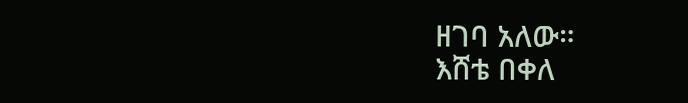ዘገባ አለው።
እሸቴ በቀለ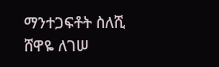ማንተጋፍቶት ስለሺ
ሸዋዬ ለገሠ